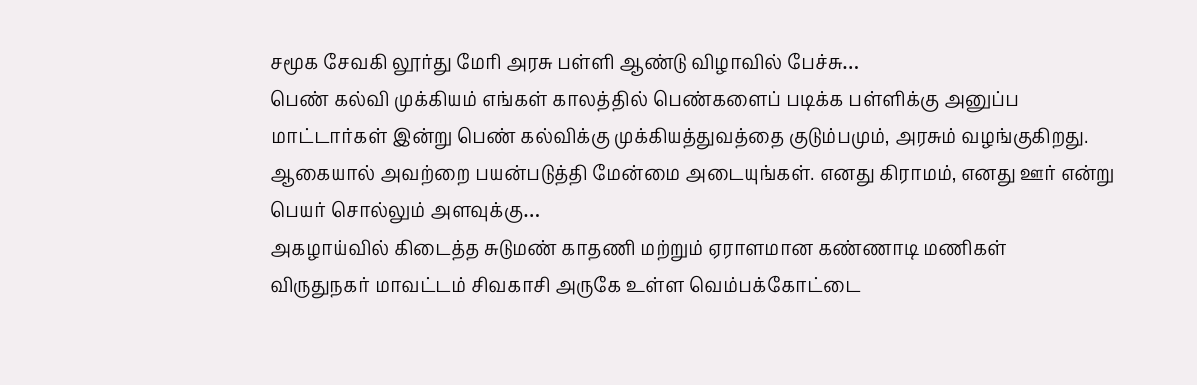சமூக சேவகி லூர்து மேரி அரசு பள்ளி ஆண்டு விழாவில் பேச்சு…
பெண் கல்வி முக்கியம் எங்கள் காலத்தில் பெண்களைப் படிக்க பள்ளிக்கு அனுப்ப மாட்டார்கள் இன்று பெண் கல்விக்கு முக்கியத்துவத்தை குடும்பமும், அரசும் வழங்குகிறது. ஆகையால் அவற்றை பயன்படுத்தி மேன்மை அடையுங்கள். எனது கிராமம், எனது ஊர் என்று பெயர் சொல்லும் அளவுக்கு…
அகழாய்வில் கிடைத்த சுடுமண் காதணி மற்றும் ஏராளமான கண்ணாடி மணிகள்
விருதுநகர் மாவட்டம் சிவகாசி அருகே உள்ள வெம்பக்கோட்டை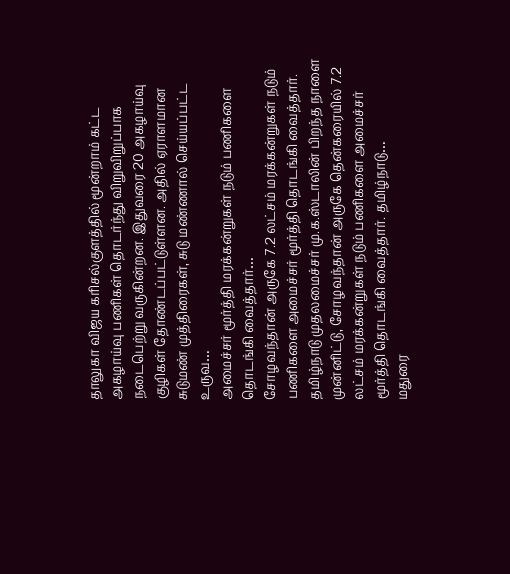தாலுகா விஜய கரிசல்குளத்தில் மூன்றாம் கட்ட அகழாய்வு பணிகள் தொடர்ந்து விறுவிறுப்பாக நடைபெற்று வருகின்றன. இதுவரை 20 அகழாய்வு குழிகள் தோண்டப்பட்டுள்ளன. அதில் ஏராளமான சுடுமண் முத்திரைகள், சுடு மண்ணால் செய்யப்பட்ட உருவ…
அமைச்சர் மூர்த்தி மரக்கன்றுகள் நடும் பணிகளை தொடங்கி வைத்தார்…
சோழவந்தான் அருகே 7.2 லட்சம் மரக்கன்றுகள் நடும் பணிகளை அமைச்சர் மூர்த்தி தொடங்கி வைத்தார். தமிழ்நாடு முதலமைச்சர் மு.க.ஸ்டாலின் பிறந்த நாளை முன்னிட்டு, சோழவந்தான் அருகே தென்கரையில் 7.2 லட்சம் மரக்கன்றுகள் நடும் பணிகளை அமைச்சர் மூர்த்தி தொடங்கி வைத்தார். தமிழ்நாடு…
மதுரை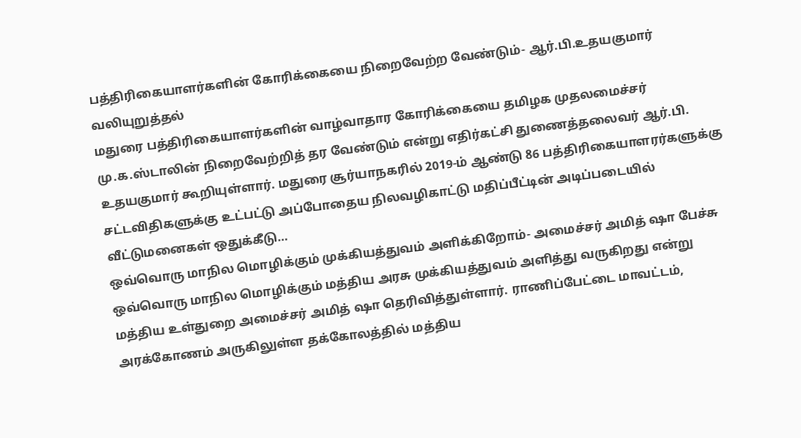பத்திரிகையாளர்களின் கோரிக்கையை நிறைவேற்ற வேண்டும்- ஆர்.பி.உதயகுமார் வலியுறுத்தல்
மதுரை பத்திரிகையாளர்களின் வாழ்வாதார கோரிக்கையை தமிழக முதலமைச்சர் மு.க.ஸ்டாலின் நிறைவேற்றித் தர வேண்டும் என்று எதிர்கட்சி துணைத்தலைவர் ஆர்.பி. உதயகுமார் கூறியுள்ளார். மதுரை சூர்யாநகரில் 2019-ம் ஆண்டு 86 பத்திரிகையாளரர்களுக்கு சட்டவிதிகளுக்கு உட்பட்டு அப்போதைய நிலவழிகாட்டு மதிப்பீட்டின் அடிப்படையில் வீட்டுமனைகள் ஒதுக்கீடு…
ஒவ்வொரு மாநில மொழிக்கும் முக்கியத்துவம் அளிக்கிறோம்- அமைச்சர் அமித் ஷா பேச்சு
ஒவ்வொரு மாநில மொழிக்கும் மத்திய அரசு முக்கியத்துவம் அளித்து வருகிறது என்று மத்திய உள்துறை அமைச்சர் அமித் ஷா தெரிவித்துள்ளார். ராணிப்பேட்டை மாவட்டம், அரக்கோணம் அருகிலுள்ள தக்கோலத்தில் மத்திய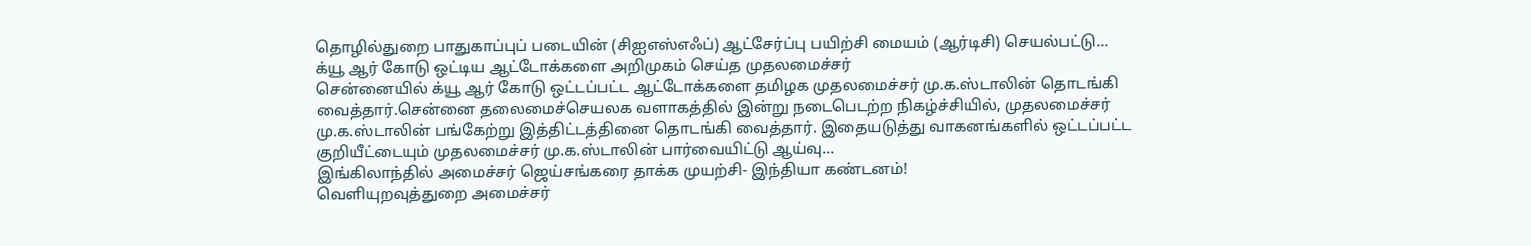தொழில்துறை பாதுகாப்புப் படையின் (சிஐஎஸ்எஃப்) ஆட்சேர்ப்பு பயிற்சி மையம் (ஆர்டிசி) செயல்பட்டு…
க்யூ ஆர் கோடு ஒட்டிய ஆட்டோக்களை அறிமுகம் செய்த முதலமைச்சர்
சென்னையில் க்யூ ஆர் கோடு ஒட்டப்பட்ட ஆட்டோக்களை தமிழக முதலமைச்சர் மு.க.ஸ்டாலின் தொடங்கி வைத்தார்.சென்னை தலைமைச்செயலக வளாகத்தில் இன்று நடைபெடற்ற நிகழ்ச்சியில், முதலமைச்சர் மு.க.ஸ்டாலின் பங்கேற்று இத்திட்டத்தினை தொடங்கி வைத்தார். இதையடுத்து வாகனங்களில் ஒட்டப்பட்ட குறியீட்டையும் முதலமைச்சர் மு.க.ஸ்டாலின் பார்வையிட்டு ஆய்வு…
இங்கிலாந்தில் அமைச்சர் ஜெய்சங்கரை தாக்க முயற்சி- இந்தியா கண்டனம்!
வெளியுறவுத்துறை அமைச்சர்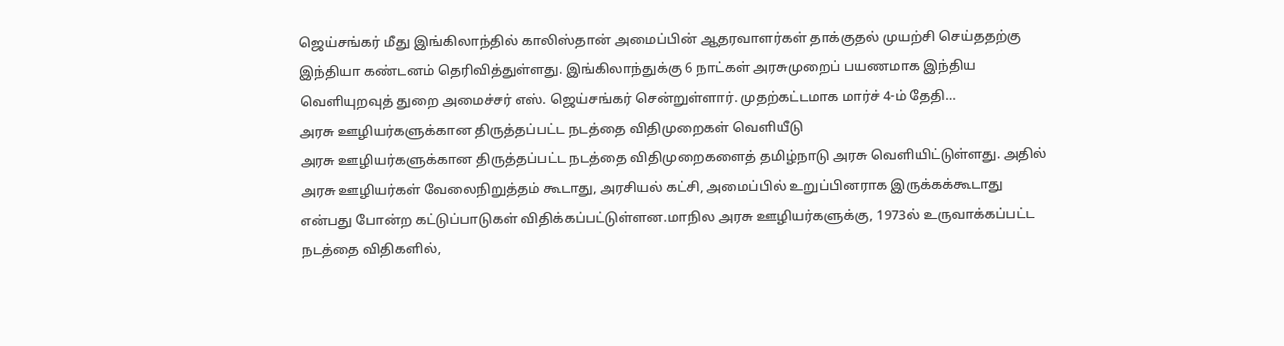ஜெய்சங்கர் மீது இங்கிலாந்தில் காலிஸ்தான் அமைப்பின் ஆதரவாளர்கள் தாக்குதல் முயற்சி செய்ததற்கு இந்தியா கண்டனம் தெரிவித்துள்ளது. இங்கிலாந்துக்கு 6 நாட்கள் அரசுமுறைப் பயணமாக இந்திய வெளியுறவுத் துறை அமைச்சர் எஸ். ஜெய்சங்கர் சென்றுள்ளார். முதற்கட்டமாக மார்ச் 4-ம் தேதி…
அரசு ஊழியர்களுக்கான திருத்தப்பட்ட நடத்தை விதிமுறைகள் வெளியீடு
அரசு ஊழியர்களுக்கான திருத்தப்பட்ட நடத்தை விதிமுறைகளைத் தமிழ்நாடு அரசு வெளியிட்டுள்ளது. அதில் அரசு ஊழியர்கள் வேலைநிறுத்தம் கூடாது, அரசியல் கட்சி, அமைப்பில் உறுப்பினராக இருக்கக்கூடாது என்பது போன்ற கட்டுப்பாடுகள் விதிக்கப்பட்டுள்ளன.மாநில அரசு ஊழியர்களுக்கு, 1973ல் உருவாக்கப்பட்ட நடத்தை விதிகளில்,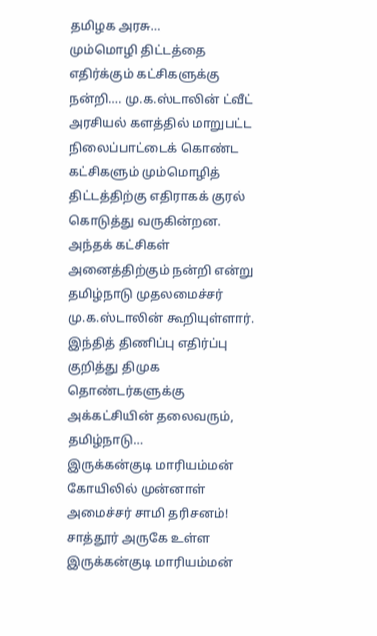தமிழக அரசு…
மும்மொழி திட்டத்தை எதிர்க்கும் கட்சிகளுக்கு நன்றி…. மு.க.ஸ்டாலின் ட்வீட்
அரசியல் களத்தில் மாறுபட்ட நிலைப்பாட்டைக் கொண்ட கட்சிகளும் மும்மொழித் திட்டத்திற்கு எதிராகக் குரல் கொடுத்து வருகின்றன. அந்தக் கட்சிகள் அனைத்திற்கும் நன்றி என்று தமிழ்நாடு முதலமைச்சர் மு.க.ஸ்டாலின் கூறியுள்ளார். இந்தித் திணிப்பு எதிர்ப்பு குறித்து திமுக தொண்டர்களுக்கு அக்கட்சியின் தலைவரும், தமிழ்நாடு…
இருக்கன்குடி மாரியம்மன் கோயிலில் முன்னாள் அமைச்சர் சாமி தரிசனம்!
சாத்தூர் அருகே உள்ள இருக்கன்குடி மாரியம்மன்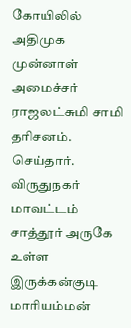கோயிலில் அதிமுக முன்னாள் அமைச்சர் ராஜலட்சுமி சாமி தரிசனம். செய்தார். விருதுநகர் மாவட்டம் சாத்தூர் அருகே உள்ள இருக்கன்குடி மாரியம்மன்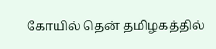கோயில் தென் தமிழகத்தில்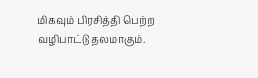மிகவும் பிரசித்தி பெற்ற வழிபாட்டு தலமாகும்.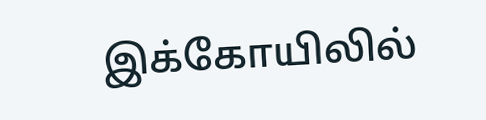இக்கோயிலில்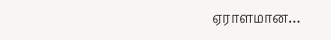ஏராளமான…